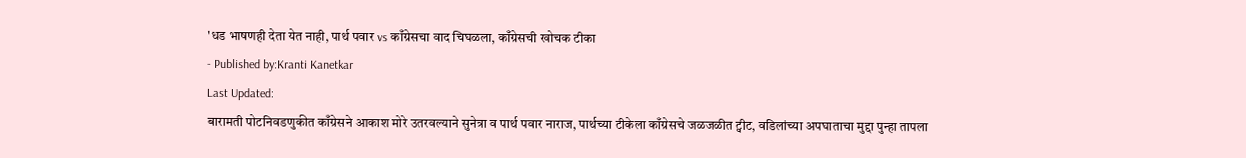'धड भाषणही देता येत नाही, पार्थ पवार vs काँग्रेसचा वाद चिघळला, काँग्रेसची खोचक टीका
- Published by:Kranti Kanetkar
Last Updated:
बारामती पोटनिवडणुकीत काँग्रेसने आकाश मोरे उतरवल्याने सुनेत्रा व पार्थ पवार नाराज, पार्थच्या टीकेला काँग्रेसचे जळजळीत ट्वीट, वडिलांच्या अपघाताचा मुद्दा पुन्हा तापला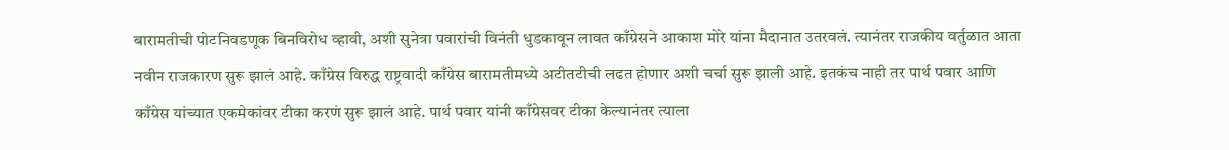बारामतीची पोटनिवडणूक बिनविरोध व्हावी, अशी सुनेत्रा पवारांची विनंती धुडकावून लावत काँग्रेसने आकाश मोरे यांना मैदानात उतरवलं. त्यानंतर राजकीय वर्तुळात आता नवीन राजकारण सुरू झालं आहे. काँग्रेस विरुद्ध राष्ट्रवादी काँग्रेस बारामतीमध्ये अटीतटीची लढत होणार अशी चर्चा सुरू झाली आहे. इतकंच नाही तर पार्थ पवार आणि काँग्रेस यांच्यात एकमेकांवर टीका करणं सुरू झालं आहे. पार्थ पवार यांनी काँग्रेसवर टीका केल्यानंतर त्याला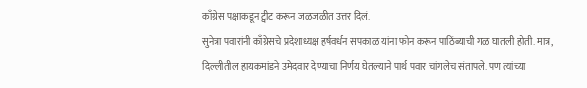काँग्रेस पक्षाकडून ट्वीट करून जळजळीत उत्तर दिलं.
सुनेत्रा पवारांनी काँग्रेसचे प्रदेशाध्यक्ष हर्षवर्धन सपकाळ यांना फोन करून पाठिंब्याची गळ घातली होती. मात्र, दिल्लीतील हायकमांडने उमेदवार देण्याचा निर्णय घेतल्याने पार्थ पवार चांगलेच संतापले. पण त्यांच्या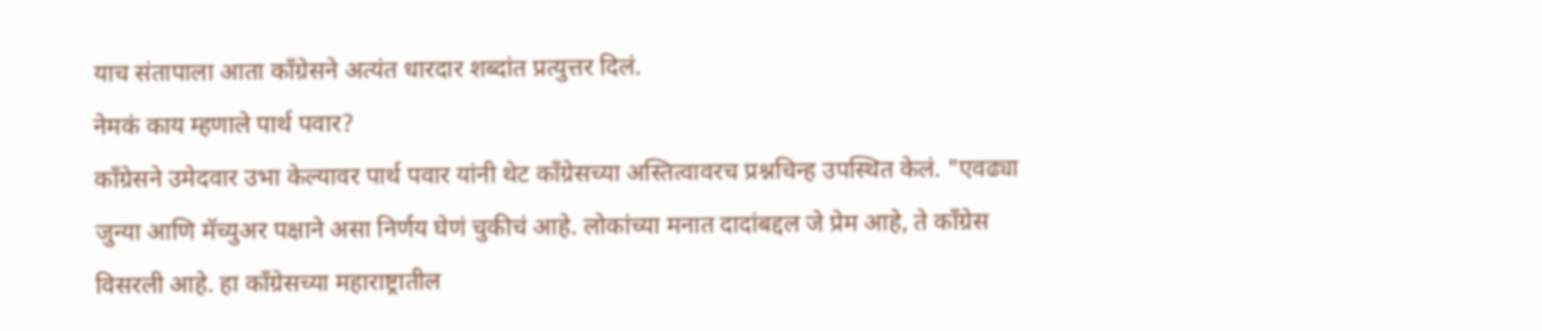याच संतापाला आता काँग्रेसने अत्यंत धारदार शब्दांत प्रत्युत्तर दिलं.
नेमकं काय म्हणाले पार्थ पवार?
काँग्रेसने उमेदवार उभा केल्यावर पार्थ पवार यांनी थेट काँग्रेसच्या अस्तित्वावरच प्रश्नचिन्ह उपस्थित केलं. "एवढ्या जुन्या आणि मॅच्युअर पक्षाने असा निर्णय घेणं चुकीचं आहे. लोकांच्या मनात दादांबद्दल जे प्रेम आहे, ते काँग्रेस विसरली आहे. हा काँग्रेसच्या महाराष्ट्रातील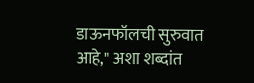डाऊनफॉलची सुरुवात आहे," अशा शब्दांत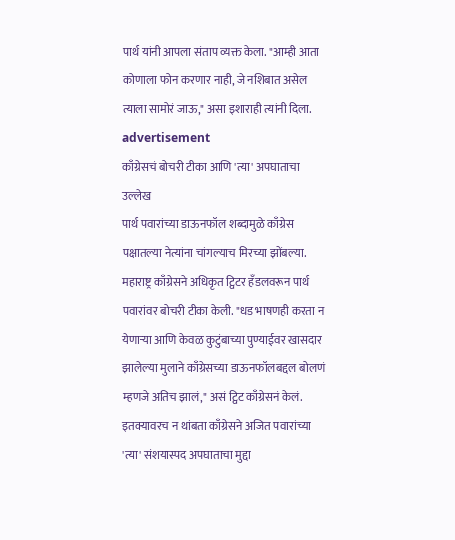पार्थ यांनी आपला संताप व्यक्त केला. "आम्ही आता कोणाला फोन करणार नाही, जे नशिबात असेल त्याला सामोरं जाऊ," असा इशाराही त्यांनी दिला.
advertisement
काँग्रेसचं बोचरी टीका आणि 'त्या' अपघाताचा उल्लेख
पार्थ पवारांच्या डाऊनफॉल शब्दामुळे काँग्रेस पक्षातल्या नेत्यांना चांगल्याच मिरच्या झोंबल्या. महाराष्ट्र काँग्रेसने अधिकृत ट्विटर हँडलवरून पार्थ पवारांवर बोचरी टीका केली. "धड भाषणही करता न येणाऱ्या आणि केवळ कुटुंबाच्या पुण्याईवर खासदार झालेल्या मुलाने काँग्रेसच्या डाऊनफॉलबद्दल बोलणं म्हणजे अतिच झालं," असं ट्विट काँग्रेसनं केलं.
इतक्यावरच न थांबता काँग्रेसने अजित पवारांच्या 'त्या' संशयास्पद अपघाताचा मुद्दा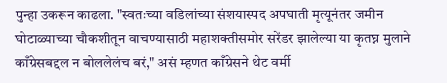पुन्हा उकरून काढला. "स्वतःच्या वडिलांच्या संशयास्पद अपघाती मृत्यूनंतर जमीन घोटाळ्याच्या चौकशीतून वाचण्यासाठी महाशक्तीसमोर सरेंडर झालेल्या या कृतघ्न मुलाने काँग्रेसबद्दल न बोललेलंच बरं," असं म्हणत काँग्रेसने थेट वर्मी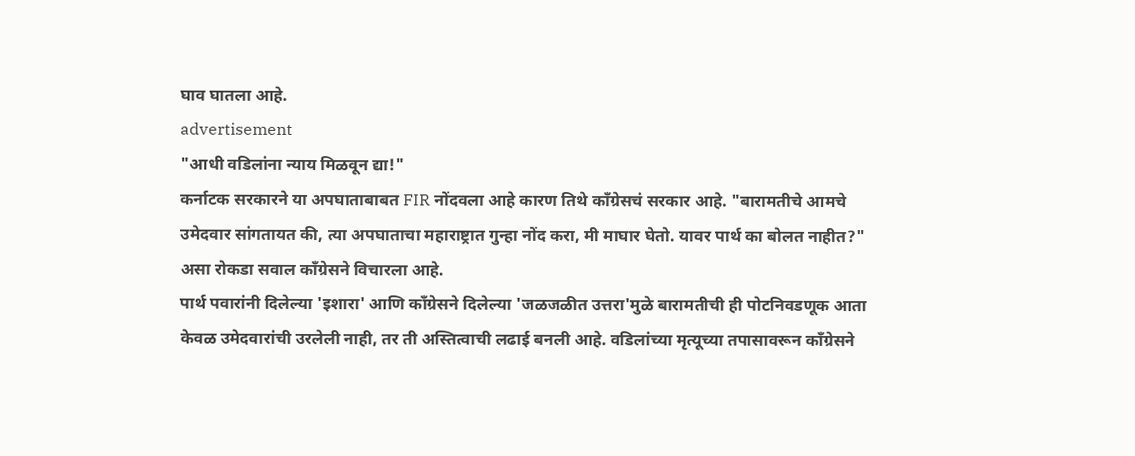घाव घातला आहे.
advertisement
"आधी वडिलांना न्याय मिळवून द्या!"
कर्नाटक सरकारने या अपघाताबाबत FIR नोंदवला आहे कारण तिथे काँग्रेसचं सरकार आहे. "बारामतीचे आमचे उमेदवार सांगतायत की, त्या अपघाताचा महाराष्ट्रात गुन्हा नोंद करा, मी माघार घेतो. यावर पार्थ का बोलत नाहीत?" असा रोकडा सवाल काँग्रेसने विचारला आहे.
पार्थ पवारांनी दिलेल्या 'इशारा' आणि काँग्रेसने दिलेल्या 'जळजळीत उत्तरा'मुळे बारामतीची ही पोटनिवडणूक आता केवळ उमेदवारांची उरलेली नाही, तर ती अस्तित्वाची लढाई बनली आहे. वडिलांच्या मृत्यूच्या तपासावरून काँग्रेसने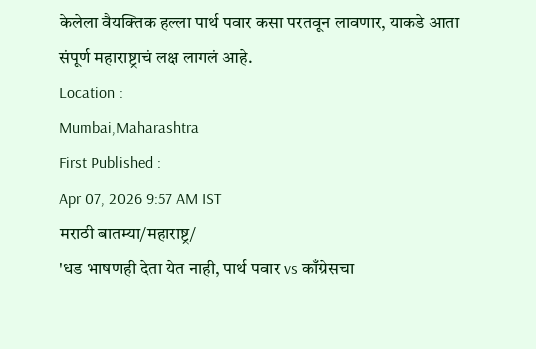केलेला वैयक्तिक हल्ला पार्थ पवार कसा परतवून लावणार, याकडे आता संपूर्ण महाराष्ट्राचं लक्ष लागलं आहे.
Location :
Mumbai,Maharashtra
First Published :
Apr 07, 2026 9:57 AM IST
मराठी बातम्या/महाराष्ट्र/
'धड भाषणही देता येत नाही, पार्थ पवार vs काँग्रेसचा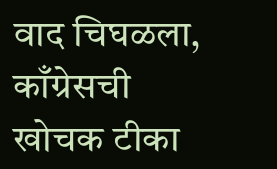वाद चिघळला, काँग्रेसची खोचक टीका